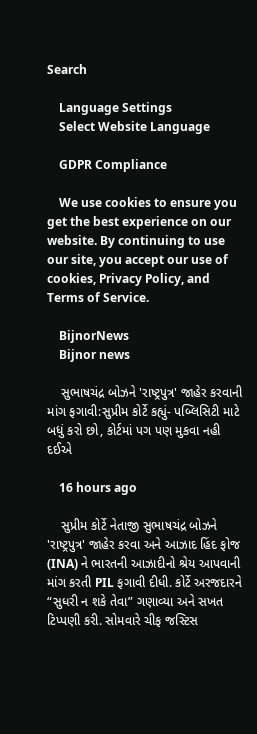Search

    Language Settings
    Select Website Language

    GDPR Compliance

    We use cookies to ensure you get the best experience on our website. By continuing to use our site, you accept our use of cookies, Privacy Policy, and Terms of Service.

    BijnorNews
    Bijnor news

    સુભાષચંદ્ર બોઝને 'રાષ્ટ્રપુત્ર' જાહેર કરવાની માંગ ફગાવી:સુપ્રીમ કોર્ટે કહ્યું- પબ્લિસિટી માટે બધું કરો છો, કોર્ટમાં પગ પણ મુકવા નહી દઈએ

    16 hours ago

    સુપ્રીમ કોર્ટે નેતાજી સુભાષચંદ્ર બોઝને 'રાષ્ટ્રપુત્ર' જાહેર કરવા અને આઝાદ હિંદ ફોજ (INA) ને ભારતની આઝાદીનો શ્રેય આપવાની માંગ કરતી PIL ફગાવી દીધી. કોર્ટે અરજદારને “સુધરી ન શકે તેવા” ગણાવ્યા અને સખત ટિપ્પણી કરી. સોમવારે ચીફ જસ્ટિસ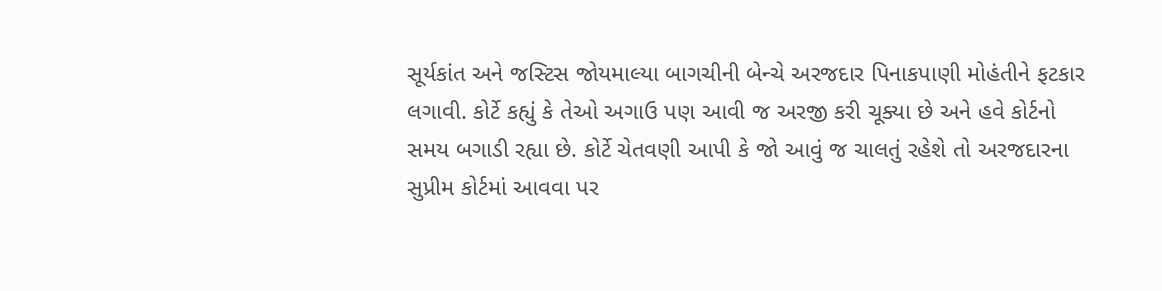સૂર્યકાંત અને જસ્ટિસ જોયમાલ્યા બાગચીની બેન્ચે અરજદાર પિનાકપાણી મોહંતીને ફટકાર લગાવી. કોર્ટે કહ્યું કે તેઓ અગાઉ પણ આવી જ અરજી કરી ચૂક્યા છે અને હવે કોર્ટનો સમય બગાડી રહ્યા છે. કોર્ટે ચેતવણી આપી કે જો આવું જ ચાલતું રહેશે તો અરજદારના સુપ્રીમ કોર્ટમાં આવવા પર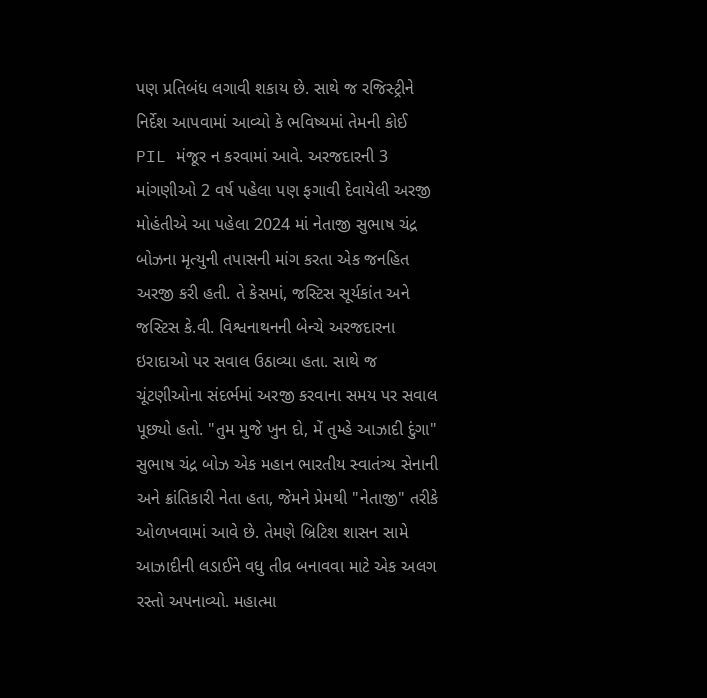પણ પ્રતિબંધ લગાવી શકાય છે. સાથે જ રજિસ્ટ્રીને નિર્દેશ આપવામાં આવ્યો કે ભવિષ્યમાં તેમની કોઈ PIL મંજૂર ન કરવામાં આવે. અરજદારની 3 માંગણીઓ 2 વર્ષ પહેલા પણ ફગાવી દેવાયેલી અરજી મોહંતીએ આ પહેલા 2024 માં નેતાજી સુભાષ ચંદ્ર બોઝના મૃત્યુની તપાસની માંગ કરતા એક જનહિત અરજી કરી હતી. તે કેસમાં, જસ્ટિસ સૂર્યકાંત અને જસ્ટિસ કે.વી. વિશ્વનાથનની બેન્ચે અરજદારના ઇરાદાઓ પર સવાલ ઉઠાવ્યા હતા. સાથે જ ચૂંટણીઓના સંદર્ભમાં અરજી કરવાના સમય પર સવાલ પૂછ્યો હતો. "તુમ મુજે ખુન દો, મેં તુમ્હે આઝાદી દુંગા" સુભાષ ચંદ્ર બોઝ એક મહાન ભારતીય સ્વાતંત્ર્ય સેનાની અને ક્રાંતિકારી નેતા હતા, જેમને પ્રેમથી "નેતાજી" તરીકે ઓળખવામાં આવે છે. તેમણે બ્રિટિશ શાસન સામે આઝાદીની લડાઈને વધુ તીવ્ર બનાવવા માટે એક અલગ રસ્તો અપનાવ્યો. મહાત્મા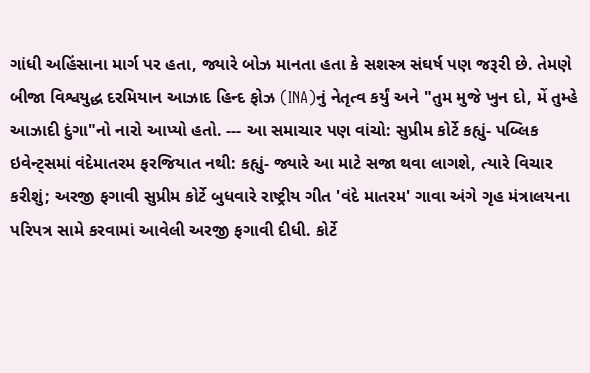ગાંધી અહિંસાના માર્ગ પર હતા, જ્યારે બોઝ માનતા હતા કે સશસ્ત્ર સંઘર્ષ પણ જરૂરી છે. તેમણે બીજા વિશ્વયુદ્ધ દરમિયાન આઝાદ હિન્દ ફોઝ (INA)નું નેતૃત્વ કર્યું અને "તુમ મુજે ખુન દો, મેં તુમ્હે આઝાદી દુંગા"નો નારો આપ્યો હતો. --- આ સમાચાર પણ વાંચો: સુપ્રીમ કોર્ટે કહ્યું- પબ્લિક ઇવેન્ટ્સમાં વંદેમાતરમ ફરજિયાત નથી: કહ્યું- જ્યારે આ માટે સજા થવા લાગશે, ત્યારે વિચાર કરીશું; અરજી ફગાવી સુપ્રીમ કોર્ટે બુધવારે રાષ્ટ્રીય ગીત 'વંદે માતરમ' ગાવા અંગે ગૃહ મંત્રાલયના પરિપત્ર સામે કરવામાં આવેલી અરજી ફગાવી દીધી. કોર્ટે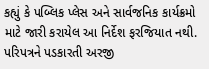કહ્યું કે પબ્લિક પ્લેસ અને સાર્વજનિક કાર્યક્રમો માટે જારી કરાયેલ આ નિર્દેશ ફરજિયાત નથી. પરિપત્રને પડકારતી અરજી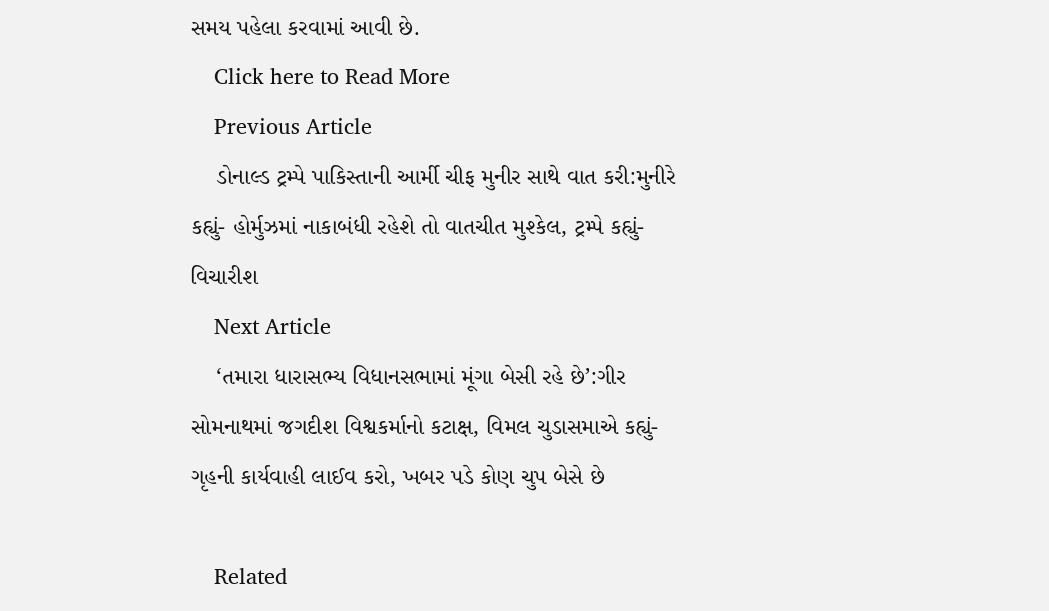સમય પહેલા કરવામાં આવી છે.
    Click here to Read More
    Previous Article
    ડોનાલ્ડ ટ્રમ્પે પાકિસ્તાની આર્મી ચીફ મુનીર સાથે વાત કરી:મુનીરે કહ્યું- હોર્મુઝમાં નાકાબંધી રહેશે તો વાતચીત મુશ્કેલ, ટ્રમ્પે કહ્યું- વિચારીશ
    Next Article
    ‘તમારા ધારાસભ્ય વિધાનસભામાં મૂંગા બેસી રહે છે’:ગીર સોમનાથમાં જગદીશ વિશ્વકર્માનો કટાક્ષ, વિમલ ચુડાસમાએ કહ્યું- ગૃહની કાર્યવાહી લાઈવ કરો, ખબર પડે કોણ ચુપ બેસે છે

    Related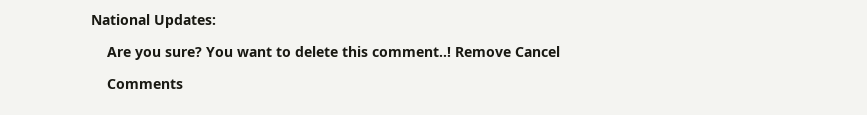National Updates:

    Are you sure? You want to delete this comment..! Remove Cancel

    Comments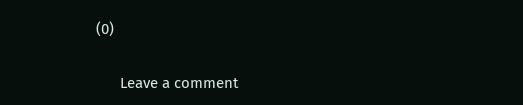(0)

      Leave a comment